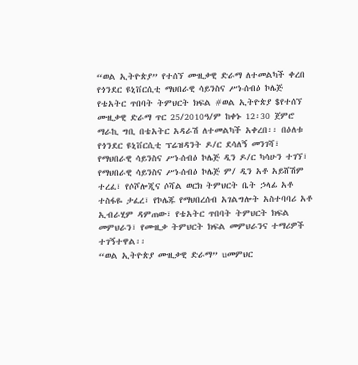“ወል ኢትዮጵያ” የተሰኘ ሙዚቃዊ ድራማ ለተመልካች ቀረበ
የጎንደር ዩኒቨርሲቲ ማህበራዊ ሳይንስና ሥነ-ሰብዕ ኮሌጅ የቴአትር ጥበባት ትምህርት ክፍል #ወል ኢትዮጵያ $የተሰኘ ሙዚቃዊ ድራማ ጥር 25/2010ዓ/ም ከቀኑ 12፡30 ጀምሮ ማራኪ ግቢ በቴአትር አዳራሽ ለተመልካች አቀረበ፡፡ በዕለቱ የጎንደር ዩኒቨርሲቲ ፕሬዝዳንት ዶ/ር ደሳለኝ መንገሻ፣ የማህበራዊ ሳይንስና ሥነ-ሰብዕ ኮሌጅ ዲን ዶ/ር ካሳሁን ተገኘ፣ የማህበራዊ ሳይንስና ሥነ-ሰብዕ ኮሌጅ ም/ ዲን አቶ አይሸሽም ተረፈ፣ የሶሾሎጂና ሶሻል ወርክ ትምህርት ቤት ኃላፊ አቶ ተስፋዬ ታፈረ፣ የኮሌጁ የማህበረሰብ አገልግሎት አስተባባሪ አቶ ኢብራሂም ዳምጠው፣ የቴአትር ጥበባት ትምህርት ክፍል መምህራን፣ የሙዚቃ ትምህርት ክፍል መምህራንና ተማሪዎች ተገኝተዋል፡፡
“ወል ኢትዮጵያ ሙዚቃዊ ድራማ” uመምህር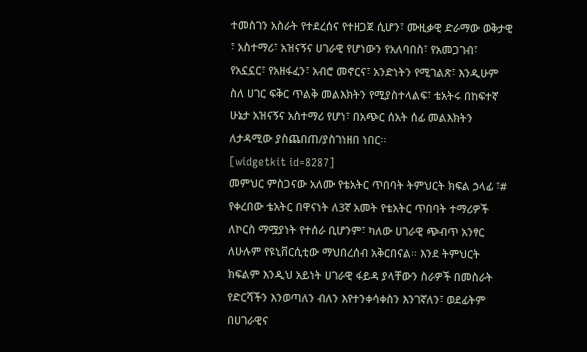ተመስገን አስራት የተደረሰና የተዘጋጀ ሲሆን፣ ሙዚቃዊ ድራማው ወቅታዊ ፣ አስተማሪ፣ አዝናኝና ሀገራዊ የሆነውን የአለባበስ፣ የአመጋገብ፣ የአኗኗር፣ የአዘፋፈን፣ አብሮ መኖርና፣ አንድነትን የሚገልጽ፣ እንዲሁም ስለ ሀገር ፍቅር ጥልቅ መልእክትን የሚያስተላልፍ፣ ቴአትሩ በከፍተኛ ሁኔታ አዝናኝና አስተማሪ የሆነ፣ በአጭር ሰአት ሰፊ መልእክትን ለታዳሚው ያስጨበጠ/ያስገነዘበ ነበር፡፡
[widgetkit id=8287]
መምህር ምስጋናው አለሙ የቴአትር ጥበባት ትምህርት ክፍል ኃላፊ ፣# የቀረበው ቴአትር በዋናነት ለ3ኛ አመት የቴአትር ጥበባት ተማሪዎች ለኮርስ ማሟያነት የተሰራ ቢሆንም፣ ካለው ሀገራዊ ጭብጥ አንፃር ለሁሉም የዩኒቨርሲቲው ማህበረሰብ አቅርበናል፡፡ እንደ ትምህርት ክፍልም እንዲህ አይነት ሀገራዊ ፋይዳ ያላቸውን ስራዎች በመስራት የድርሻችን እንወጣለን ብለን እየተንቀሳቀስን እንገኛለን፣ ወደፊትም በሀገራዊና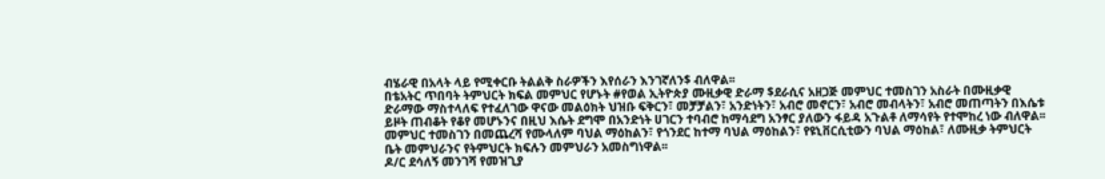ብሄራዊ በአላት ላይ የሚቀርቡ ትልልቅ ስራዎችን እየሰራን እንገኛለን$ ብለዋል፡፡
በቴአትር ጥበባት ትምህርት ክፍል መምህር የሆኑት #የወል ኢትዮጵያ ሙዚቃዊ ድራማ $ደራሲና አዘጋጅ መምህር ተመስገን አስራት በሙዚቃዊ ድራማው ማስተላለፍ የተፈለገው ዋናው መልዕክት ህዝቡ ፍቅርን፣ መቻቻልን፣ አንድነትን፣ አብሮ መኖርን፣ አብሮ መብላትን፣ አብሮ መጠጣትን በእሴቱ ይዞት ጠብቆት የቆየ መሆኑንና በዚህ እሴት ደግሞ በአንድነት ሀገርን ተባብሮ ከማሳደግ አንፃር ያለውን ፋይዳ አጉልቶ ለማሳየት የተሞከረ ነው ብለዋል፡፡ መምህር ተመስገን በመጨረሻ የሙላለም ባህል ማዕከልን፣ የጎንደር ከተማ ባህል ማዕከልን፣ የዩኒቨርሲቲውን ባህል ማዕከል፣ ለሙዚቃ ትምህርት ቤት መምህራንና የትምህርት ክፍሉን መምህራን አመስግነዋል፡፡
ዶ/ር ደሳለኝ መንገሻ የመዝጊያ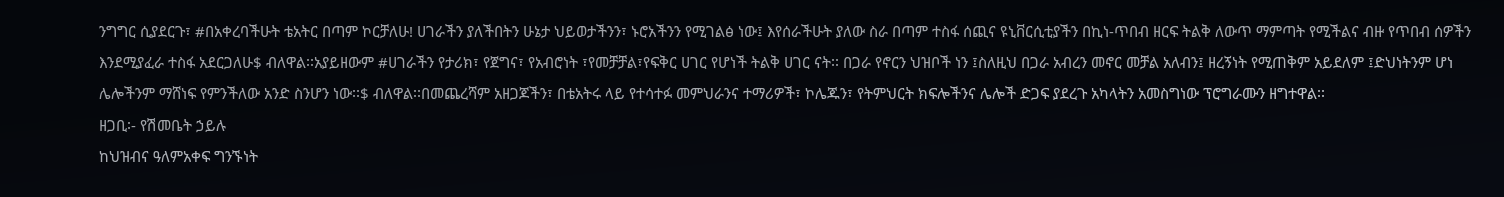ንግግር ሲያደርጉ፣ #በአቀረባችሁት ቴአትር በጣም ኮርቻለሁ! ሀገራችን ያለችበትን ሁኔታ ህይወታችንን፣ ኑሮአችንን የሚገልፅ ነው፤ እየሰራችሁት ያለው ስራ በጣም ተስፋ ሰጪና ዩኒቨርሲቲያችን በኪነ-ጥበብ ዘርፍ ትልቅ ለውጥ ማምጣት የሚችልና ብዙ የጥበብ ሰዎችን እንደሚያፈራ ተስፋ አደርጋለሁ$ ብለዋል፡፡አያይዘውም #ሀገራችን የታሪክ፣ የጀግና፣ የአብሮነት ፣የመቻቻል፣የፍቅር ሀገር የሆነች ትልቅ ሀገር ናት፡፡ በጋራ የኖርን ህዝቦች ነን ፤ስለዚህ በጋራ አብረን መኖር መቻል አለብን፤ ዘረኝነት የሚጠቅም አይደለም ፤ድህነትንም ሆነ ሌሎችንም ማሸነፍ የምንችለው አንድ ስንሆን ነው፡፡$ ብለዋል፡፡በመጨረሻም አዘጋጆችን፣ በቴአትሩ ላይ የተሳተፉ መምህራንና ተማሪዎች፣ ኮሌጁን፣ የትምህርት ክፍሎችንና ሌሎች ድጋፍ ያደረጉ አካላትን አመስግነው ፕሮግራሙን ዘግተዋል፡፡
ዘጋቢ፡- የሽመቤት ኃይሉ
ከህዝብና ዓለምአቀፍ ግንኙነት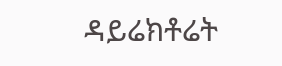ዳይሬክቶሬት